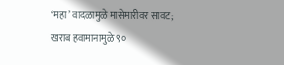‘महा’ वादळामुळे मासेमारीवर सावट; खराब हवामानामुळे ९०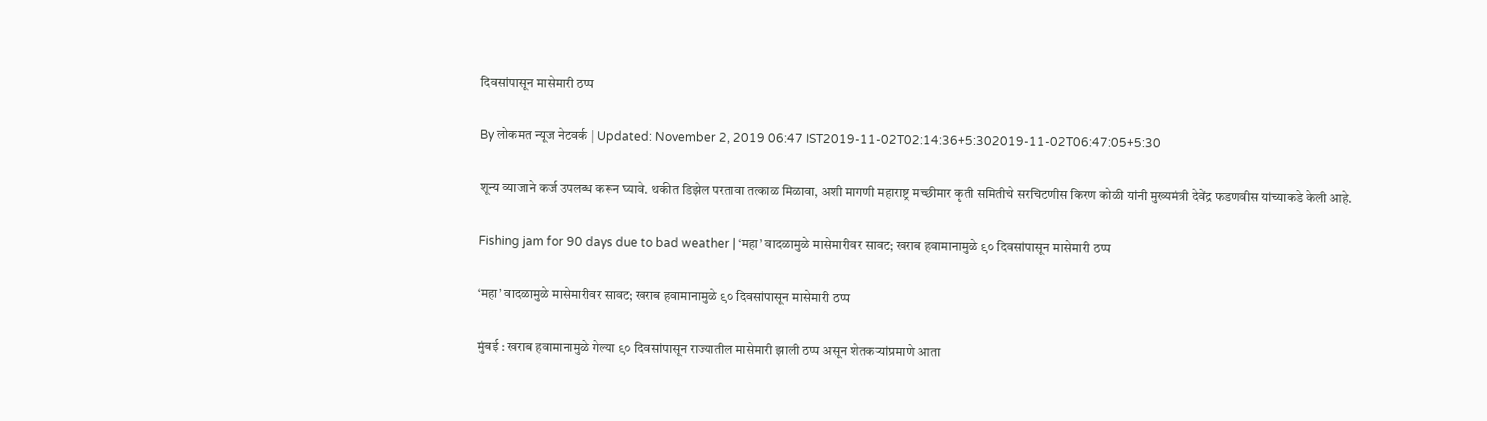दिवसांपासून मासेमारी ठप्प

By लोकमत न्यूज नेटवर्क | Updated: November 2, 2019 06:47 IST2019-11-02T02:14:36+5:302019-11-02T06:47:05+5:30

शून्य व्याजाने कर्ज उपलब्ध करून घ्यावे. थकीत डिझेल परतावा तत्काळ मिळावा, अशी मागणी महाराष्ट्र मच्छीमार कृती समितीचे सरचिटणीस किरण कोळी यांनी मुख्यमंत्री देवेंद्र फडणवीस यांच्याकडे केली आहे.

Fishing jam for 90 days due to bad weather | ‘महा’ वादळामुळे मासेमारीवर सावट; खराब हवामानामुळे ९० दिवसांपासून मासेमारी ठप्प

‘महा’ वादळामुळे मासेमारीवर सावट; खराब हवामानामुळे ९० दिवसांपासून मासेमारी ठप्प

मुंबई : खराब हवामानामुळे गेल्या ९० दिवसांपासून राज्यातील मासेमारी झाली ठप्प असून शेतकऱ्यांप्रमाणे आता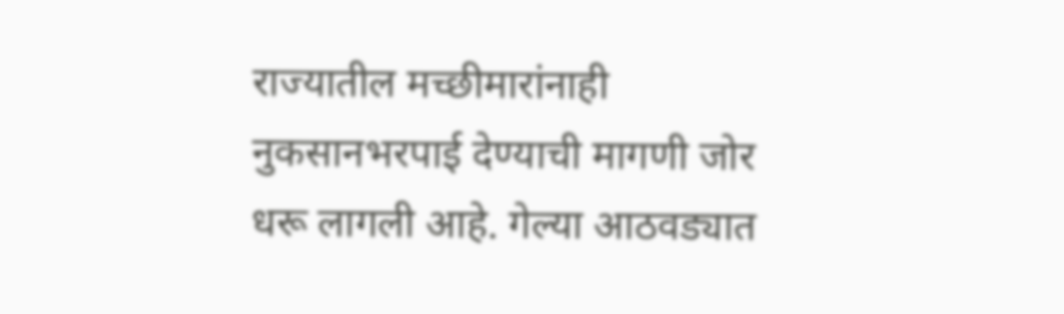राज्यातील मच्छीमारांनाही नुकसानभरपाई देण्याची मागणी जोर धरू लागली आहे. गेल्या आठवड्यात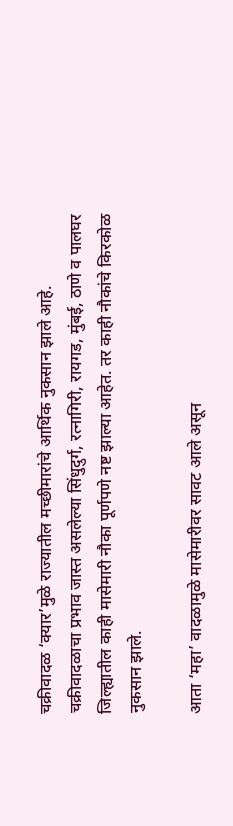चक्रीवादळ ‘क्यार’मुळे राज्यातील मच्छीमारांचे आर्थिक नुकसान झाले आहे. चक्रीवादळाचा प्रभाव जास्त असलेल्या सिंधुदुर्ग, रत्नागिरी, रायगड, मुंबई, ठाणे व पालघर जिल्ह्यातील काही मासेमारी नौका पूर्णपणे नष्ट झाल्या आहेत. तर काही नौकांचे किरकोळ नुकसान झाले.

आता ‘महा’ वादळामुळे मासेमारीवर सावट आले असून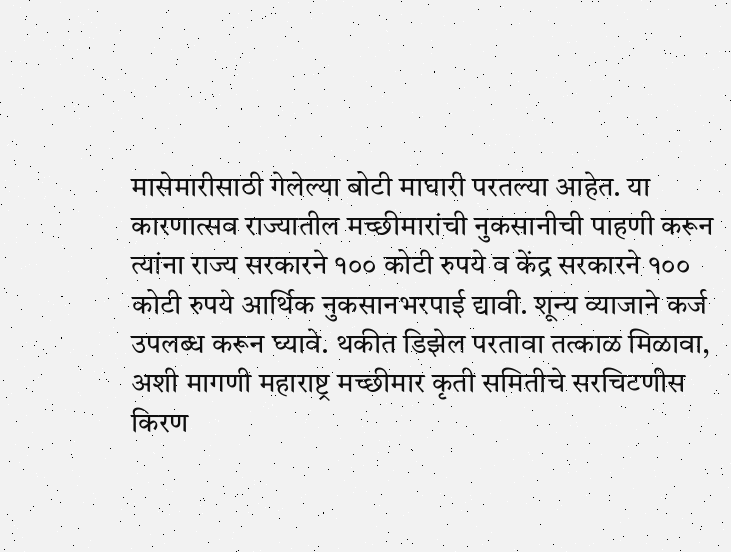मासेमारीसाठी गेलेल्या बोटी माघारी परतल्या आहेत. या कारणात्सव राज्यातील मच्छीमारांची नुकसानीची पाहणी करून त्यांना राज्य सरकारने १०० कोटी रुपये व केंद्र सरकारने १०० कोटी रुपये आर्थिक नुकसानभरपाई द्यावी. शून्य व्याजाने कर्ज उपलब्ध करून घ्यावे. थकीत डिझेल परतावा तत्काळ मिळावा, अशी मागणी महाराष्ट्र मच्छीमार कृती समितीचे सरचिटणीस किरण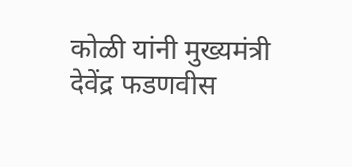कोळी यांनी मुख्यमंत्री देवेंद्र फडणवीस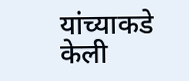यांच्याकडे केली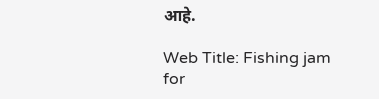आहे.

Web Title: Fishing jam for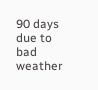90 days due to bad weather